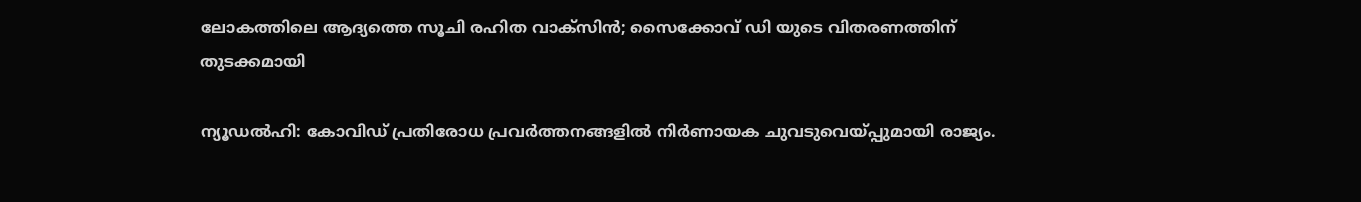ലോകത്തിലെ ആദ്യത്തെ സൂചി രഹിത വാക്‌സിൻ; സൈക്കോവ് ഡി യുടെ വിതരണത്തിന് തുടക്കമായി

ന്യൂഡൽഹി: കോവിഡ് പ്രതിരോധ പ്രവർത്തനങ്ങളിൽ നിർണായക ചുവടുവെയ്പ്പുമായി രാജ്യം.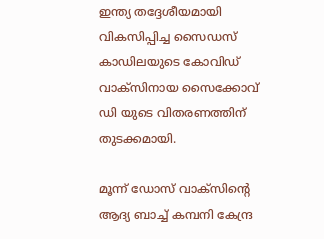ഇന്ത്യ തദ്ദേശീയമായി വികസിപ്പിച്ച സൈഡസ് കാഡിലയുടെ കോവിഡ് വാക്സിനായ സൈക്കോവ് ഡി യുടെ വിതരണത്തിന് തുടക്കമായി.

മൂന്ന് ഡോസ് വാക്സിന്റെ ആദ്യ ബാച്ച് കമ്പനി കേന്ദ്ര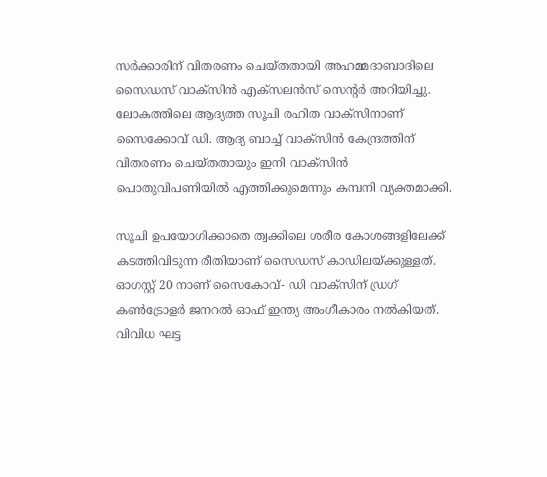സർക്കാരിന് വിതരണം ചെയ്തതായി അഹമ്മദാബാദിലെ സൈഡസ് വാക്സിൻ എക്സലൻസ് സെന്റർ അറിയിച്ചു. ലോകത്തിലെ ആദ്യത്ത സൂചി രഹിത വാക്സിനാണ് സൈക്കോവ് ഡി. ആദ്യ ബാച്ച് വാക്സിൻ കേന്ദ്രത്തിന് വിതരണം ചെയ്തതായും ഇനി വാക്‌സിൻ പൊതുവിപണിയിൽ എത്തിക്കുമെന്നും കമ്പനി വ്യക്തമാക്കി.

സൂചി ഉപയോഗിക്കാതെ ത്വക്കിലെ ശരീര കോശങ്ങളിലേക്ക് കടത്തിവിടുന്ന രീതിയാണ് സൈഡസ് കാഡിലയ്ക്കുള്ളത്. ഓഗസ്റ്റ് 20 നാണ് സൈകോവ്- ഡി വാക്‌സിന് ഡ്രഗ് കൺട്രോളർ ജനറൽ ഓഫ് ഇന്ത്യ അംഗീകാരം നൽകിയത്. വിവിധ ഘട്ട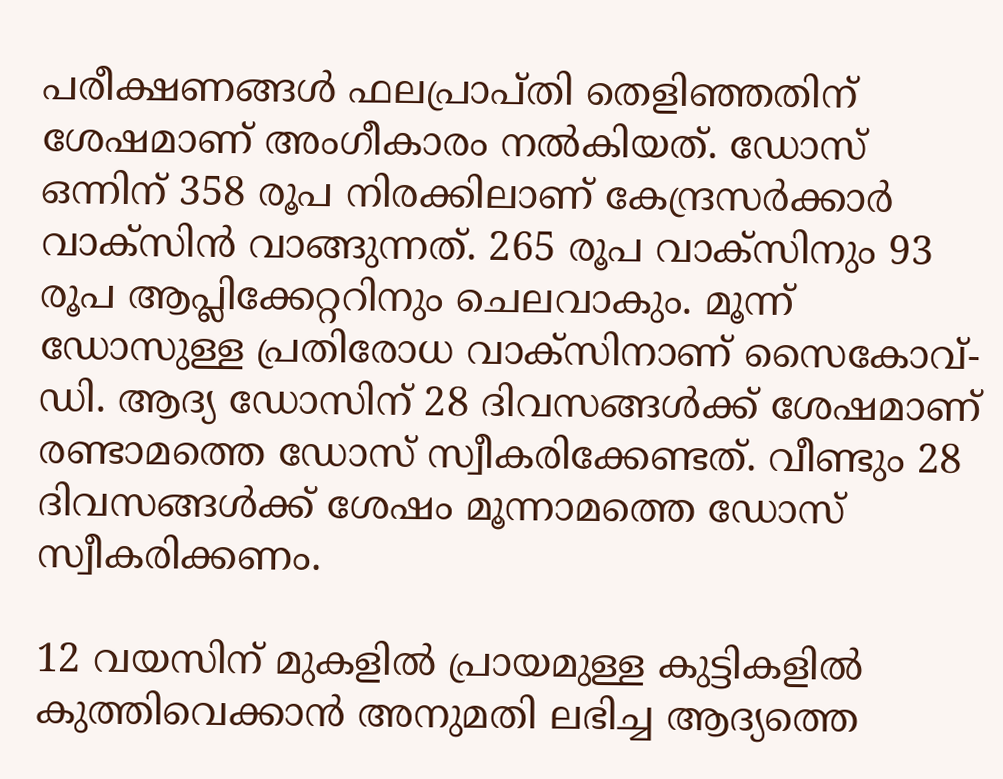പരീക്ഷണങ്ങൾ ഫലപ്രാപ്തി തെളിഞ്ഞതിന് ശേഷമാണ് അംഗീകാരം നൽകിയത്. ഡോസ് ഒന്നിന് 358 രൂപ നിരക്കിലാണ് കേന്ദ്രസർക്കാർ വാക്‌സിൻ വാങ്ങുന്നത്. 265 രൂപ വാക്സിനും 93 രൂപ ആപ്ലിക്കേറ്ററിനും ചെലവാകും. മൂന്ന് ഡോസുള്ള പ്രതിരോധ വാക്‌സിനാണ് സൈകോവ്-ഡി. ആദ്യ ഡോസിന് 28 ദിവസങ്ങൾക്ക് ശേഷമാണ് രണ്ടാമത്തെ ഡോസ് സ്വീകരിക്കേണ്ടത്. വീണ്ടും 28 ദിവസങ്ങൾക്ക് ശേഷം മൂന്നാമത്തെ ഡോസ് സ്വീകരിക്കണം.

12 വയസിന് മുകളിൽ പ്രായമുള്ള കുട്ടികളിൽ കുത്തിവെക്കാൻ അനുമതി ലഭിച്ച ആദ്യത്തെ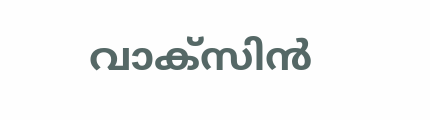വാക്സിൻ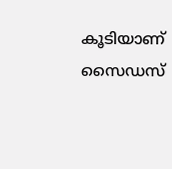കൂടിയാണ് സൈഡസ്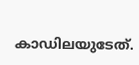കാഡിലയുടേത്.